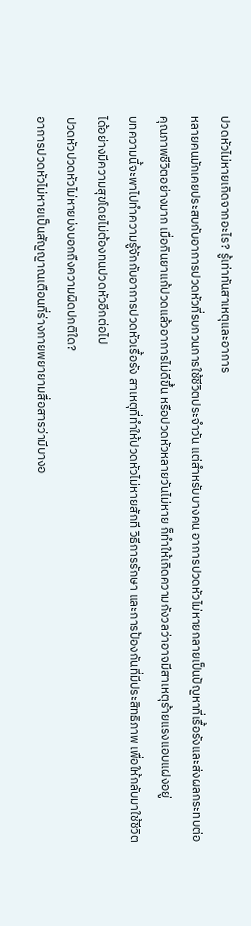ปวดหัวไม่หายเกิดจากอะไร? รู้เท่าทันสาเหตุและอาการ
หลายคนมักเคยประสบกับอาการปวดหัวที่รบกวนการใช้ชีวิตประจำวัน แต่สำหรับบางคน อาการปวดหัวไม่หายกลายเป็นปัญหาที่เรื้อรังและส่งผลกระทบต่อคุณภาพชีวิตอย่างมาก เมื่อกินยาแก้ปวดแล้วอาการไม่ดีขึ้น หรือปวดหัวหลายวันไม่หาย ก็ทำให้เกิดความกังวลว่าอาจมีสาเหตุร้ายแรงแอบแฝงอยู่
บทความนี้จะพาไปทำความรู้จักกับอาการปวดหัวเรื้อรัง สาเหตุที่ทำให้ปวดหัวไม่หายสักที วิธีการรักษา และการป้องกันที่มีประสิทธิภาพ เพื่อให้กลับมาใช้ชีวิตได้อย่างมีความสุขโดยไม่ต้องทนปวดหัวอีกต่อไป
ปวดหัวปวดหัวไม่หายบ่งบอกถืงความผิดปกติใด?
อาการปวดหัวไม่หายเป็นสัญญาณเตือนที่ร่างกายพยายามสื่อสารว่ามีบางอ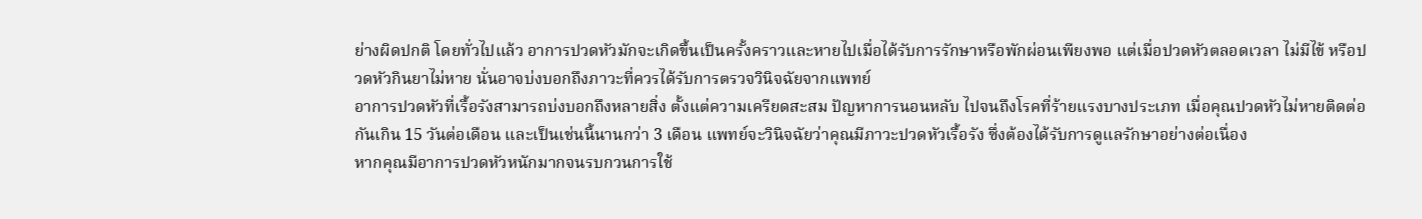ย่างผิดปกติ โดยทั่วไปแล้ว อาการปวดหัวมักจะเกิดขึ้นเป็นครั้งคราวและหายไปเมื่อได้รับการรักษาหรือพักผ่อนเพียงพอ แต่เมื่อปวดหัวตลอดเวลา ไม่มีไข้ หรือปวดหัวกินยาไม่หาย นั่นอาจบ่งบอกถึงภาวะที่ควรได้รับการตรวจวินิจฉัยจากแพทย์
อาการปวดหัวที่เรื้อรังสามารถบ่งบอกถึงหลายสิ่ง ตั้งแต่ความเครียดสะสม ปัญหาการนอนหลับ ไปจนถึงโรคที่ร้ายแรงบางประเภท เมื่อคุณปวดหัวไม่หายติดต่อกันเกิน 15 วันต่อเดือน และเป็นเช่นนี้นานกว่า 3 เดือน แพทย์จะวินิจฉัยว่าคุณมีภาวะปวดหัวเรื้อรัง ซึ่งต้องได้รับการดูแลรักษาอย่างต่อเนื่อง
หากคุณมีอาการปวดหัวหนักมากจนรบกวนการใช้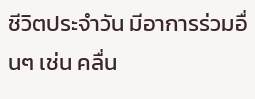ชีวิตประจำวัน มีอาการร่วมอื่นๆ เช่น คลื่น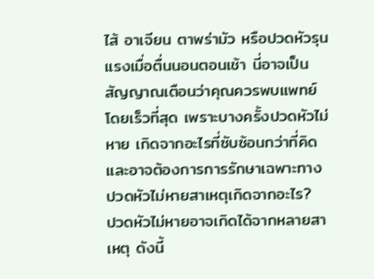ไส้ อาเจียน ตาพร่ามัว หรือปวดหัวรุนแรงเมื่อตื่นนอนตอนเช้า นี่อาจเป็นสัญญาณเตือนว่าคุณควรพบแพทย์โดยเร็วที่สุด เพราะบางครั้งปวดหัวไม่หาย เกิดจากอะไรที่ซับซ้อนกว่าที่คิด และอาจต้องการการรักษาเฉพาะทาง
ปวดหัวไม่หายสาเหตุเกิดจากอะไร?
ปวดหัวไม่หายอาจเกิดได้จากหลายสาเหตุ ดังนี้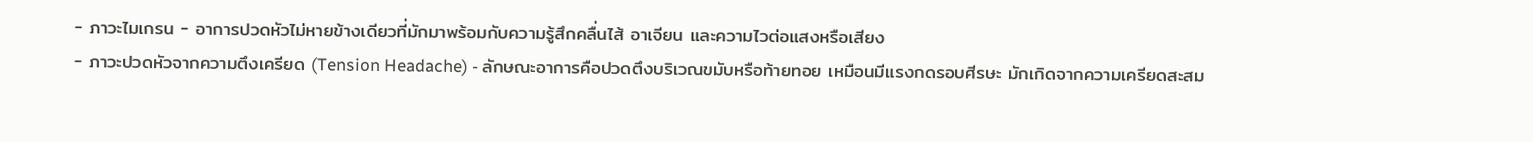- ภาวะไมเกรน - อาการปวดหัวไม่หายข้างเดียวที่มักมาพร้อมกับความรู้สึกคลื่นไส้ อาเจียน และความไวต่อแสงหรือเสียง
- ภาวะปวดหัวจากความตึงเครียด (Tension Headache) - ลักษณะอาการคือปวดตึงบริเวณขมับหรือท้ายทอย เหมือนมีแรงกดรอบศีรษะ มักเกิดจากความเครียดสะสม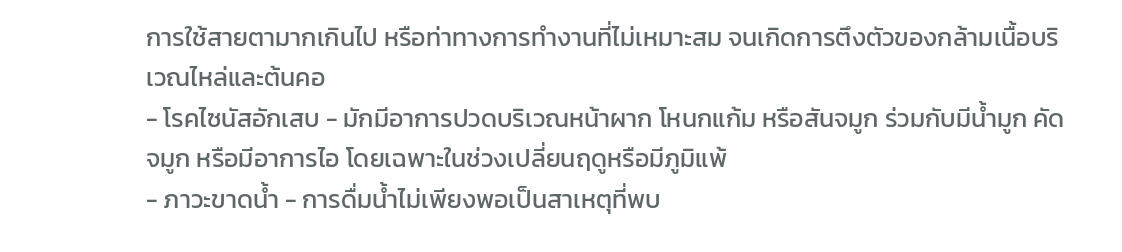การใช้สายตามากเกินไป หรือท่าทางการทำงานที่ไม่เหมาะสม จนเกิดการตึงตัวของกล้ามเนื้อบริเวณไหล่และต้นคอ
- โรคไซนัสอักเสบ - มักมีอาการปวดบริเวณหน้าผาก โหนกแก้ม หรือสันจมูก ร่วมกับมีน้ำมูก คัดจมูก หรือมีอาการไอ โดยเฉพาะในช่วงเปลี่ยนฤดูหรือมีภูมิแพ้
- ภาวะขาดน้ำ - การดื่มน้ำไม่เพียงพอเป็นสาเหตุที่พบ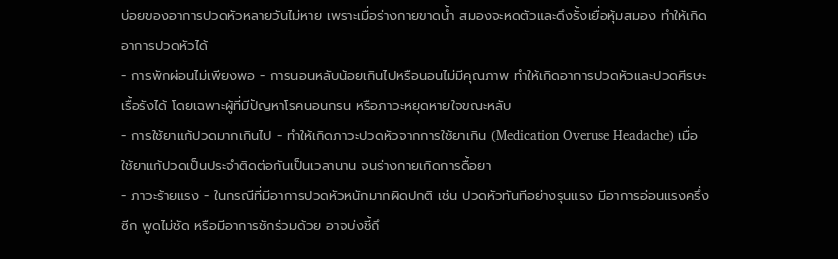บ่อยของอาการปวดหัวหลายวันไม่หาย เพราะเมื่อร่างกายขาดน้ำ สมองจะหดตัวและดึงรั้งเยื่อหุ้มสมอง ทำให้เกิดอาการปวดหัวได้
- การพักผ่อนไม่เพียงพอ - การนอนหลับน้อยเกินไปหรือนอนไม่มีคุณภาพ ทำให้เกิดอาการปวดหัวและปวดศีรษะเรื้อรังได้ โดยเฉพาะผู้ที่มีปัญหาโรคนอนกรน หรือภาวะหยุดหายใจขณะหลับ
- การใช้ยาแก้ปวดมากเกินไป - ทำให้เกิดภาวะปวดหัวจากการใช้ยาเกิน (Medication Overuse Headache) เมื่อใช้ยาแก้ปวดเป็นประจำติดต่อกันเป็นเวลานาน จนร่างกายเกิดการดื้อยา
- ภาวะร้ายแรง - ในกรณีที่มีอาการปวดหัวหนักมากผิดปกติ เช่น ปวดหัวทันทีอย่างรุนแรง มีอาการอ่อนแรงครึ่งซีก พูดไม่ชัด หรือมีอาการชักร่วมด้วย อาจบ่งชี้ถึ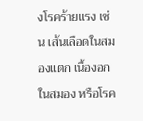งโรคร้ายแรง เช่น เส้นเลือดในสมองแตก เนื้องอกในสมอง หรือโรค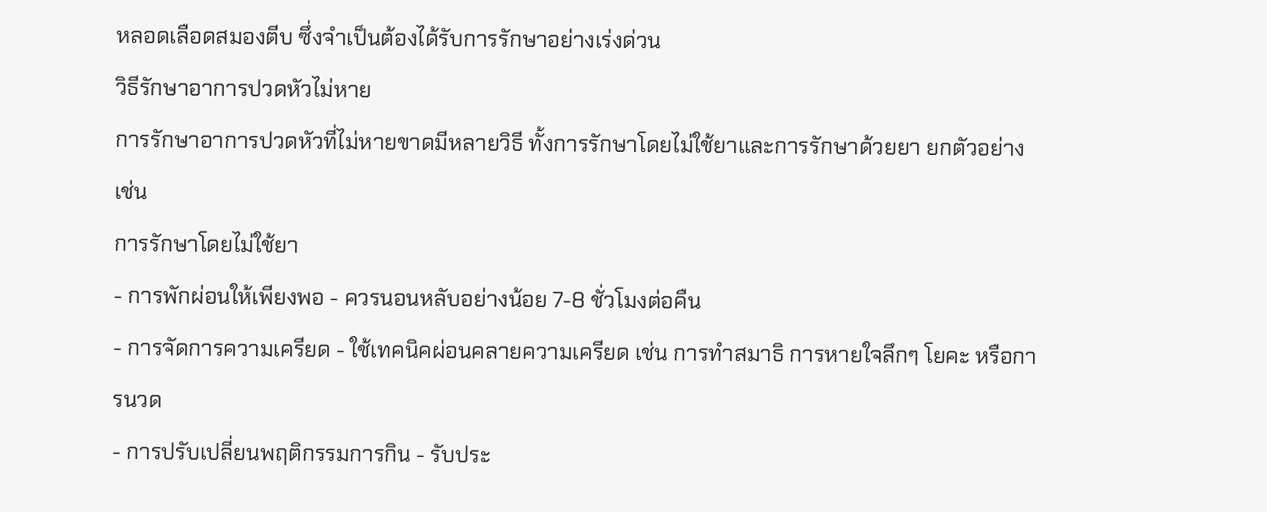หลอดเลือดสมองตีบ ซึ่งจำเป็นต้องได้รับการรักษาอย่างเร่งด่วน
วิธีรักษาอาการปวดหัวไม่หาย
การรักษาอาการปวดหัวที่ไม่หายขาดมีหลายวิธี ทั้งการรักษาโดยไม่ใช้ยาและการรักษาด้วยยา ยกตัวอย่างเช่น
การรักษาโดยไม่ใช้ยา
- การพักผ่อนให้เพียงพอ - ควรนอนหลับอย่างน้อย 7-8 ชั่วโมงต่อคืน
- การจัดการความเครียด - ใช้เทคนิคผ่อนคลายความเครียด เช่น การทำสมาธิ การหายใจลึกๆ โยคะ หรือการนวด
- การปรับเปลี่ยนพฤติกรรมการกิน - รับประ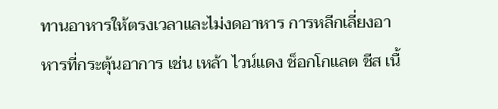ทานอาหารให้ตรงเวลาและไม่งดอาหาร การหลีกเลี่ยงอาหารที่กระตุ้นอาการ เช่น เหล้า ไวน์แดง ช็อกโกแลต ชีส เนื้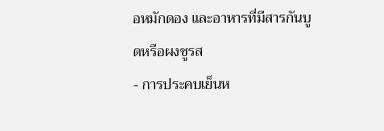อหมักดอง และอาหารที่มีสารกันบูดหรือผงชูรส
- การประคบเย็นห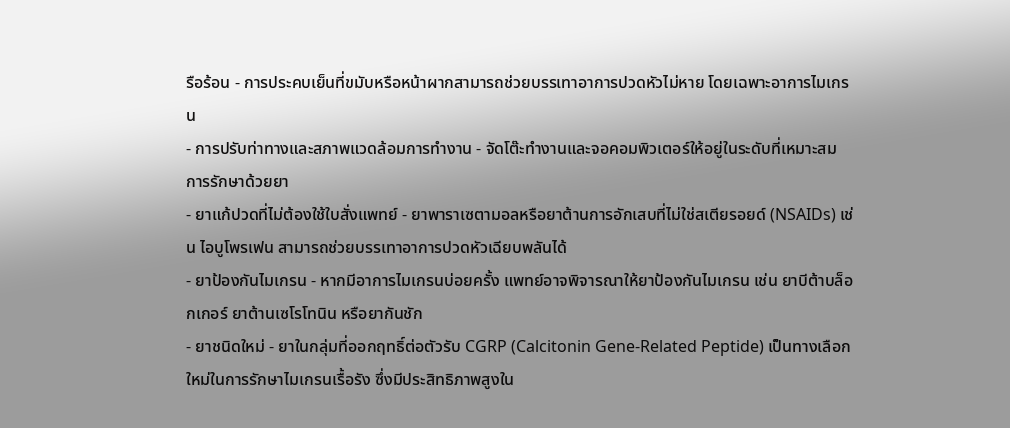รือร้อน - การประคบเย็นที่ขมับหรือหน้าผากสามารถช่วยบรรเทาอาการปวดหัวไม่หาย โดยเฉพาะอาการไมเกรน
- การปรับท่าทางและสภาพแวดล้อมการทำงาน - จัดโต๊ะทำงานและจอคอมพิวเตอร์ให้อยู่ในระดับที่เหมาะสม
การรักษาด้วยยา
- ยาแก้ปวดที่ไม่ต้องใช้ใบสั่งแพทย์ - ยาพาราเซตามอลหรือยาต้านการอักเสบที่ไม่ใช่สเตียรอยด์ (NSAIDs) เช่น ไอบูโพรเฟน สามารถช่วยบรรเทาอาการปวดหัวเฉียบพลันได้
- ยาป้องกันไมเกรน - หากมีอาการไมเกรนบ่อยครั้ง แพทย์อาจพิจารณาให้ยาป้องกันไมเกรน เช่น ยาบีต้าบล็อกเกอร์ ยาต้านเซโรโทนิน หรือยากันชัก
- ยาชนิดใหม่ - ยาในกลุ่มที่ออกฤทธิ์ต่อตัวรับ CGRP (Calcitonin Gene-Related Peptide) เป็นทางเลือกใหม่ในการรักษาไมเกรนเรื้อรัง ซึ่งมีประสิทธิภาพสูงใน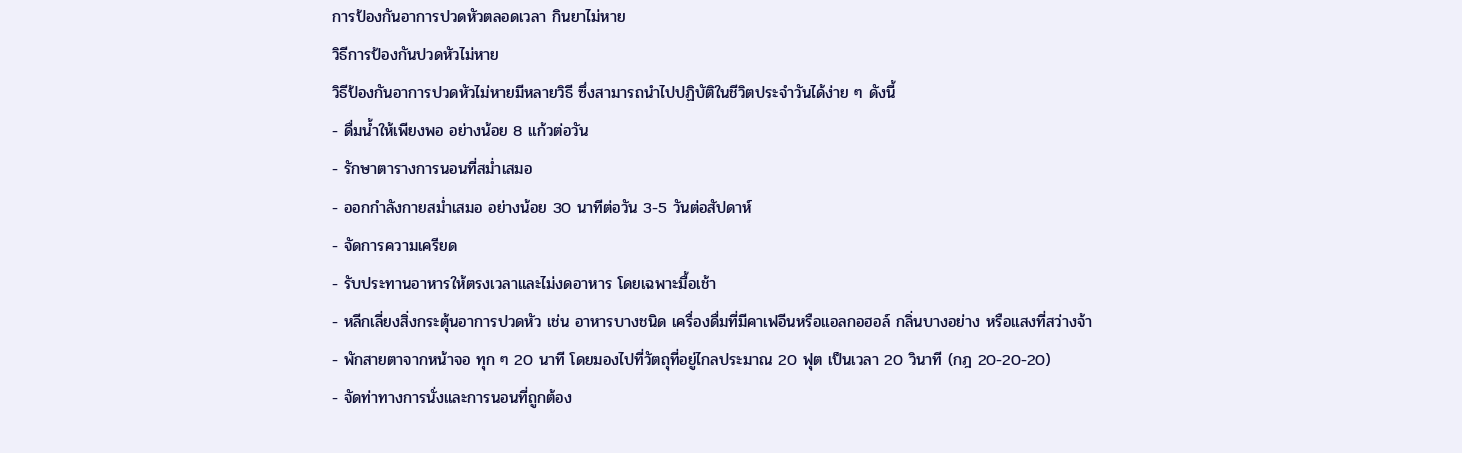การป้องกันอาการปวดหัวตลอดเวลา กินยาไม่หาย
วิธีการป้องกันปวดหัวไม่หาย
วิธีป้องกันอาการปวดหัวไม่หายมีหลายวิธี ซึ่งสามารถนำไปปฏิบัติในชีวิตประจำวันได้ง่าย ๆ ดังนี้
- ดื่มน้ำให้เพียงพอ อย่างน้อย 8 แก้วต่อวัน
- รักษาตารางการนอนที่สม่ำเสมอ
- ออกกำลังกายสม่ำเสมอ อย่างน้อย 30 นาทีต่อวัน 3-5 วันต่อสัปดาห์
- จัดการความเครียด
- รับประทานอาหารให้ตรงเวลาและไม่งดอาหาร โดยเฉพาะมื้อเช้า
- หลีกเลี่ยงสิ่งกระตุ้นอาการปวดหัว เช่น อาหารบางชนิด เครื่องดื่มที่มีคาเฟอีนหรือแอลกอฮอล์ กลิ่นบางอย่าง หรือแสงที่สว่างจ้า
- พักสายตาจากหน้าจอ ทุก ๆ 20 นาที โดยมองไปที่วัตถุที่อยู่ไกลประมาณ 20 ฟุต เป็นเวลา 20 วินาที (กฎ 20-20-20)
- จัดท่าทางการนั่งและการนอนที่ถูกต้อง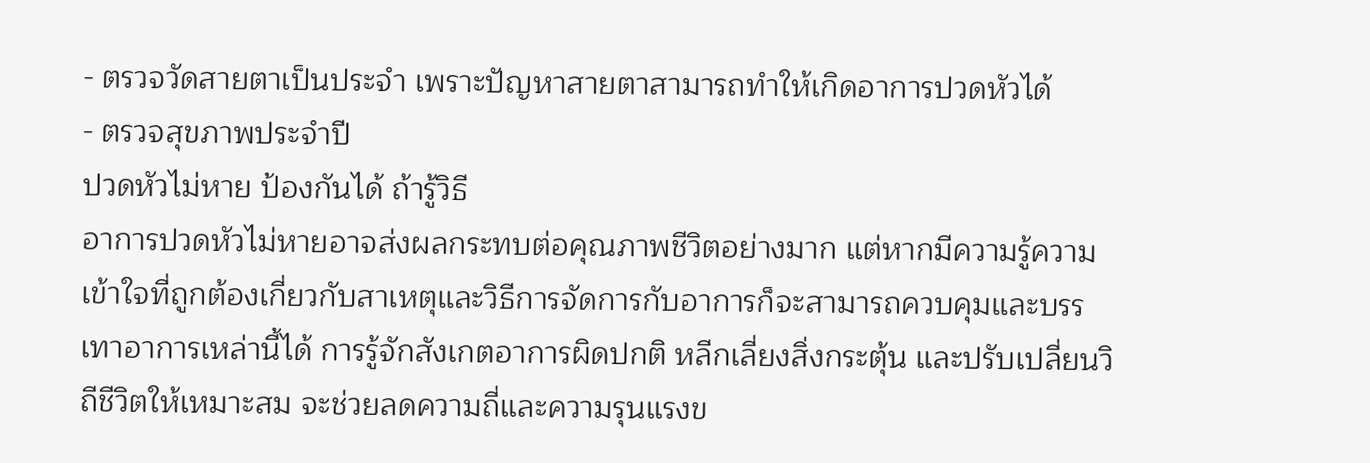- ตรวจวัดสายตาเป็นประจำ เพราะปัญหาสายตาสามารถทำให้เกิดอาการปวดหัวได้
- ตรวจสุขภาพประจำปี
ปวดหัวไม่หาย ป้องกันได้ ถ้ารู้วิธี
อาการปวดหัวไม่หายอาจส่งผลกระทบต่อคุณภาพชีวิตอย่างมาก แต่หากมีความรู้ความเข้าใจที่ถูกต้องเกี่ยวกับสาเหตุและวิธีการจัดการกับอาการก็จะสามารถควบคุมและบรรเทาอาการเหล่านี้ได้ การรู้จักสังเกตอาการผิดปกติ หลีกเลี่ยงสิ่งกระตุ้น และปรับเปลี่ยนวิถีชีวิตให้เหมาะสม จะช่วยลดความถี่และความรุนแรงข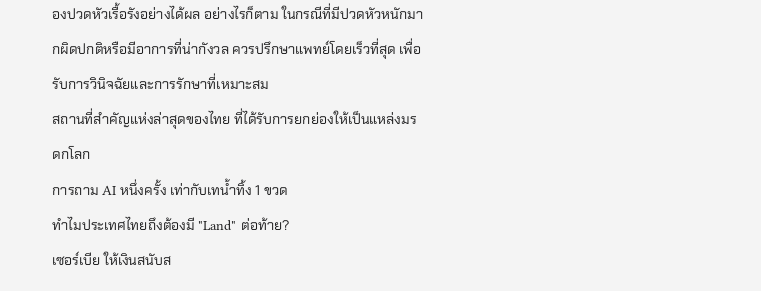องปวดหัวเรื้อรังอย่างได้ผล อย่างไรก็ตาม ในกรณีที่มีปวดหัวหนักมากผิดปกติหรือมีอาการที่น่ากังวล ควรปรึกษาแพทย์โดยเร็วที่สุด เพื่อรับการวินิจฉัยและการรักษาที่เหมาะสม
สถานที่สำคัญแห่งล่าสุดของไทย ที่ได้รับการยกย่องให้เป็นแหล่งมรดกโลก
การถาม AI หนึ่งครั้ง เท่ากับเทน้ำทิ้ง 1 ขวด
ทำไมประเทศไทยถึงต้องมี "Land" ต่อท้าย?
เซอร์เบีย ให้เงินสนับส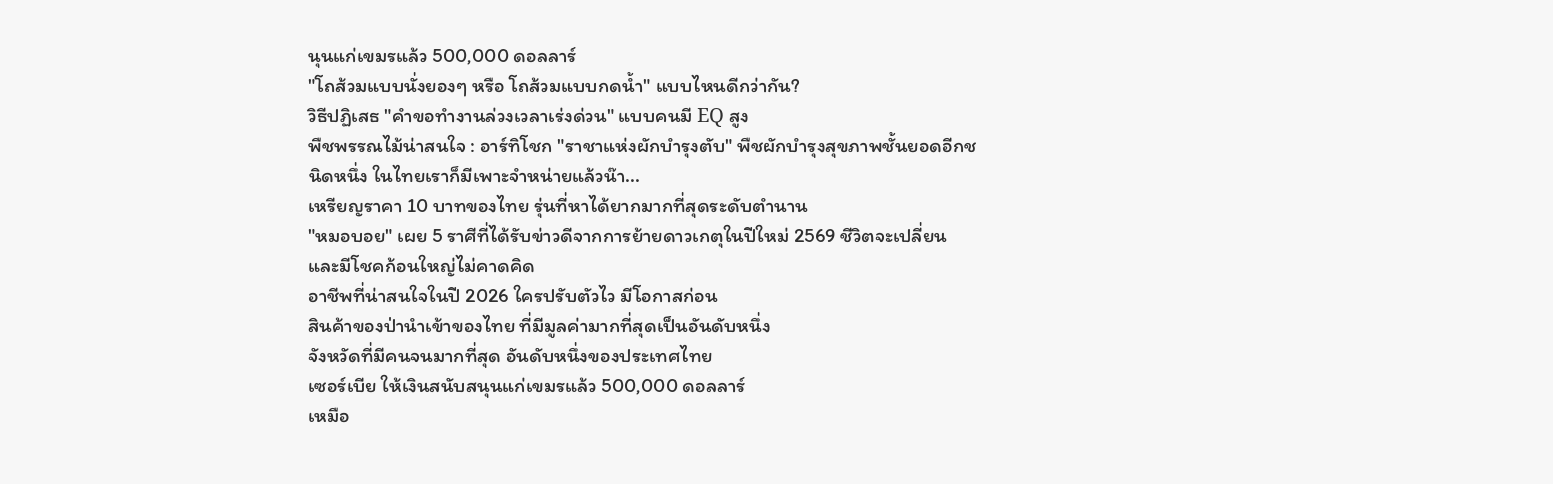นุนแก่เขมรแล้ว 500,000 ดอลลาร์
"โถส้วมแบบนั่งยองๆ หรือ โถส้วมแบบกดน้ำ" แบบไหนดีกว่ากัน?
วิธีปฏิเสธ "คำขอทำงานล่วงเวลาเร่งด่วน" แบบคนมี EQ สูง
พืชพรรณไม้น่าสนใจ : อาร์ทิโชก "ราชาแห่งผักบำรุงตับ" พืชผักบำรุงสุขภาพชั้นยอดอีกชนิดหนึ่ง ในไทยเราก็มีเพาะจำหน่ายแล้วน๊า...
เหรียญราคา 10 บาทของไทย รุ่นที่หาได้ยากมากที่สุดระดับตำนาน
"หมอบอย" เผย 5 ราศีที่ได้รับข่าวดีจากการย้ายดาวเกตุในปีใหม่ 2569 ชีวิตจะเปลี่ยนและมีโชคก้อนใหญ่ไม่คาดคิด
อาชีพที่น่าสนใจในปี 2026 ใครปรับตัวไว มีโอกาสก่อน
สินค้าของป่านำเข้าของไทย ที่มีมูลค่ามากที่สุดเป็นอันดับหนึ่ง
จังหวัดที่มีคนจนมากที่สุด อันดับหนึ่งของประเทศไทย
เซอร์เบีย ให้เงินสนับสนุนแก่เขมรแล้ว 500,000 ดอลลาร์
เหมือ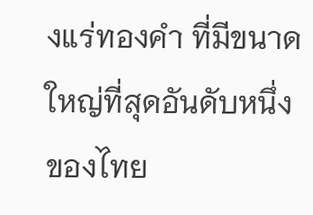งแร่ทองคำ ที่มีขนาดใหญ่ที่สุดอันดับหนึ่งของไทย